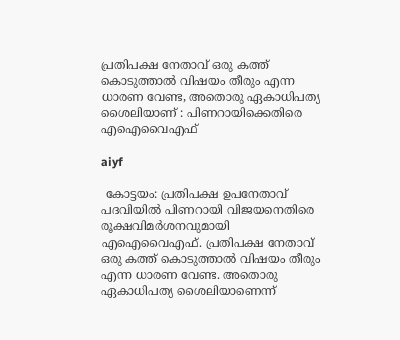പ്രതിപക്ഷ നേതാവ് ഒരു കത്ത് കൊടുത്താല്‍ വിഷയം തീരും എന്ന ധാരണ വേണ്ട, അതൊരു ഏകാധിപത്യ ശൈലിയാണ് : പിണറായിക്കെതിരെ എഐവൈഎഫ്

aiyf

 കോട്ടയം: പ്രതിപക്ഷ ഉപനേതാവ് പദവിയില്‍ പിണറായി വിജയനെതിരെ രൂക്ഷവിമര്‍ശനവുമായി എഐവൈഎഫ്. പ്രതിപക്ഷ നേതാവ് ഒരു കത്ത് കൊടുത്താല്‍ വിഷയം തീരും എന്ന ധാരണ വേണ്ട. അതൊരു ഏകാധിപത്യ ശൈലിയാണെന്ന്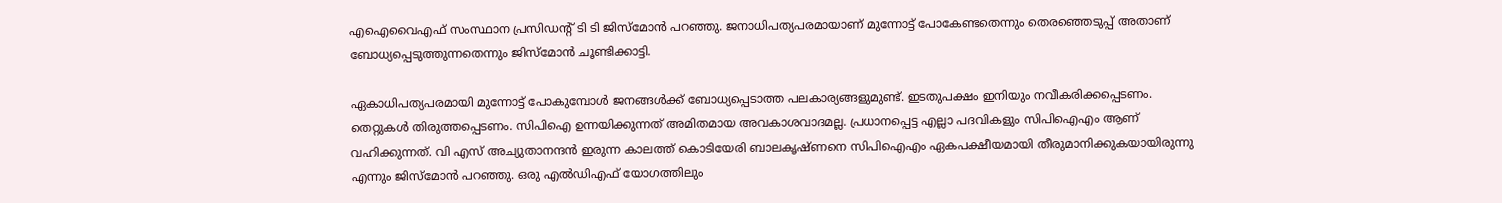എഐവൈഎഫ് സംസ്ഥാന പ്രസിഡന്റ് ടി ടി ജിസ്‌മോന്‍ പറഞ്ഞു. ജനാധിപത്യപരമായാണ് മുന്നോട്ട് പോകേണ്ടതെന്നും തെരഞ്ഞെടുപ്പ് അതാണ് ബോധ്യപ്പെടുത്തുന്നതെന്നും ജിസ്‌മോന്‍ ചൂണ്ടിക്കാട്ടി.

ഏകാധിപത്യപരമായി മുന്നോട്ട് പോകുമ്പോള്‍ ജനങ്ങള്‍ക്ക് ബോധ്യപ്പെടാത്ത പലകാര്യങ്ങളുമുണ്ട്. ഇടതുപക്ഷം ഇനിയും നവീകരിക്കപ്പെടണം. തെറ്റുകള്‍ തിരുത്തപ്പെടണം. സിപിഐ ഉന്നയിക്കുന്നത് അമിതമായ അവകാശവാദമല്ല. പ്രധാനപ്പെട്ട എല്ലാ പദവികളും സിപിഐഎം ആണ് വഹിക്കുന്നത്. വി എസ് അച്യുതാനന്ദന്‍ ഇരുന്ന കാലത്ത് കൊടിയേരി ബാലകൃഷ്ണനെ സിപിഐഎം ഏകപക്ഷീയമായി തീരുമാനിക്കുകയായിരുന്നു എന്നും ജിസ്‌മോന്‍ പറഞ്ഞു. ഒരു എല്‍ഡിഎഫ് യോഗത്തിലും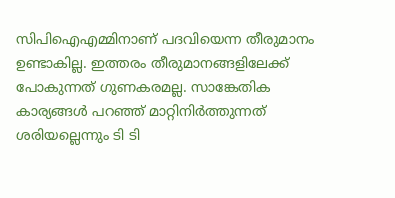സിപിഐഎമ്മിനാണ് പദവിയെന്ന തീരുമാനം ഉണ്ടാകില്ല. ഇത്തരം തീരുമാനങ്ങളിലേക്ക് പോകുന്നത് ഗുണകരമല്ല. സാങ്കേതിക കാര്യങ്ങള്‍ പറഞ്ഞ് മാറ്റിനിര്‍ത്തുന്നത് ശരിയല്ലെന്നും ടി ടി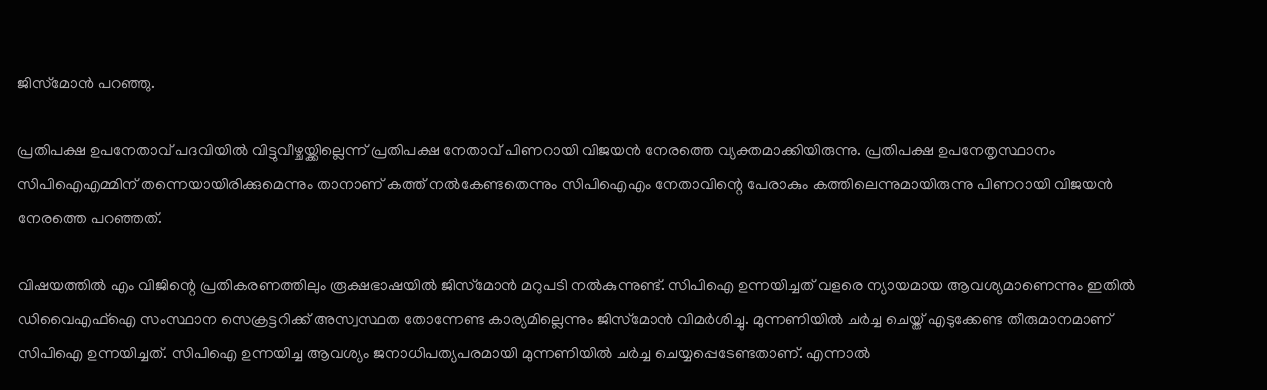ജിസ്‌മോന്‍ പറഞ്ഞു.

പ്രതിപക്ഷ ഉപനേതാവ് പദവിയില്‍ വിട്ടുവീഴ്ചയ്ക്കില്ലെന്ന് പ്രതിപക്ഷ നേതാവ് പിണറായി വിജയന്‍ നേരത്തെ വ്യക്തമാക്കിയിരുന്നു. പ്രതിപക്ഷ ഉപനേതൃസ്ഥാനം സിപിഐഎമ്മിന് തന്നെയായിരിക്കുമെന്നും താനാണ് കത്ത് നല്‍കേണ്ടതെന്നും സിപിഐഎം നേതാവിന്റെ പേരാകും കത്തിലെന്നുമായിരുന്നു പിണറായി വിജയന്‍ നേരത്തെ പറഞ്ഞത്.

വിഷയത്തില്‍ എം വിജിന്റെ പ്രതികരണത്തിലും രൂക്ഷഭാഷയില്‍ ജിസ്‌മോന്‍ മറുപടി നല്‍കുന്നുണ്ട്. സിപിഐ ഉന്നയിച്ചത് വളരെ ന്യായമായ ആവശ്യമാണെന്നും ഇതില്‍ ഡിവൈഎഫ്‌ഐ സംസ്ഥാന സെക്രട്ടറിക്ക് അസ്വസ്ഥത തോന്നേണ്ട കാര്യമില്ലെന്നും ജിസ്‌മോന്‍ വിമര്‍ശിച്ചു. മുന്നണിയില്‍ ചര്‍ച്ച ചെയ്ത് എടുക്കേണ്ട തീരുമാനമാണ് സിപിഐ ഉന്നയിച്ചത്. സിപിഐ ഉന്നയിച്ച ആവശ്യം ജനാധിപത്യപരമായി മുന്നണിയില്‍ ചര്‍ച്ച ചെയ്യപ്പെടേണ്ടതാണ്. എന്നാല്‍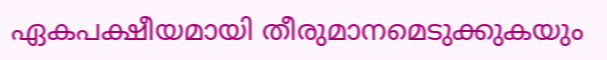ഏകപക്ഷീയമായി തീരുമാനമെടുക്കുകയും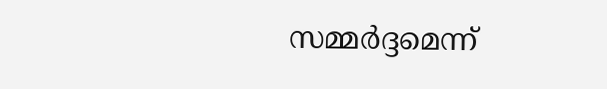സമ്മര്‍ദ്ദമെന്ന്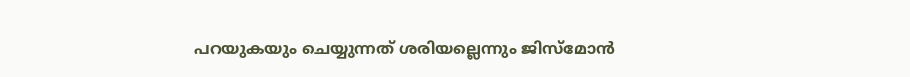പറയുകയും ചെയ്യുന്നത് ശരിയല്ലെന്നും ജിസ്‌മോന്‍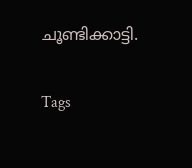ചൂണ്ടിക്കാട്ടി.

Tags